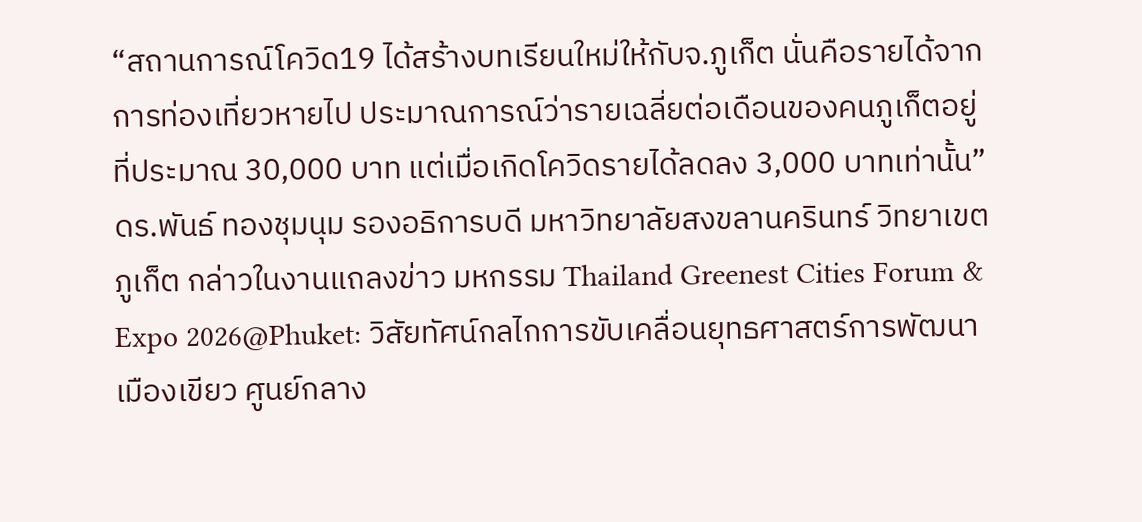“สถานการณ์โควิด19 ได้สร้างบทเรียนใหม่ให้กับจ.ภูเก็ต นั่นคือรายได้จากการท่องเที่ยวหายไป ประมาณการณ์ว่ารายเฉลี่ยต่อเดือนของคนภูเก็ตอยู่ที่ประมาณ 30,000 บาท แต่เมื่อเกิดโควิดรายได้ลดลง 3,000 บาทเท่านั้น” ดร.พันธ์ ทองชุมนุม รองอธิการบดี มหาวิทยาลัยสงขลานครินทร์ วิทยาเขตภูเก็ต กล่าวในงานแถลงข่าว มหกรรม Thailand Greenest Cities Forum & Expo 2026@Phuket: วิสัยทัศน์กลไกการขับเคลื่อนยุทธศาสตร์การพัฒนาเมืองเขียว ศูนย์กลาง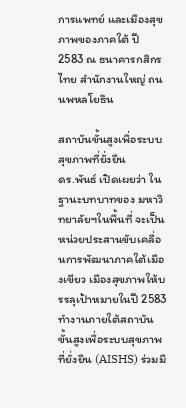การแพทย์ และเมืองสุขภาพของภาคใต้ ปี 2583 ณ ธนาคารกสิกรไทย สำนักงานใหญ่ ถนนพหลโยธิน

สถาบันขั้นสูงเพื่อระบบสุขภาพที่ยั่งยืน
ดร.พันธ์ เปิดเผยว่า ในฐานะบทบาทของ มหาวิทยาลัยฯในพื้นที่ จะเป็นหน่วยประสานขับเคลื่อนการพัฒนาภาคใต้เมืองเขียว เมืองสุขภาพให้บรรลุเป้าหมายในปี 2583 ทำงานภายใต้สถาบันขั้นสูงเพื่อระบบสุขภาพที่ยั่งยืน (AISHS) ร่วมมื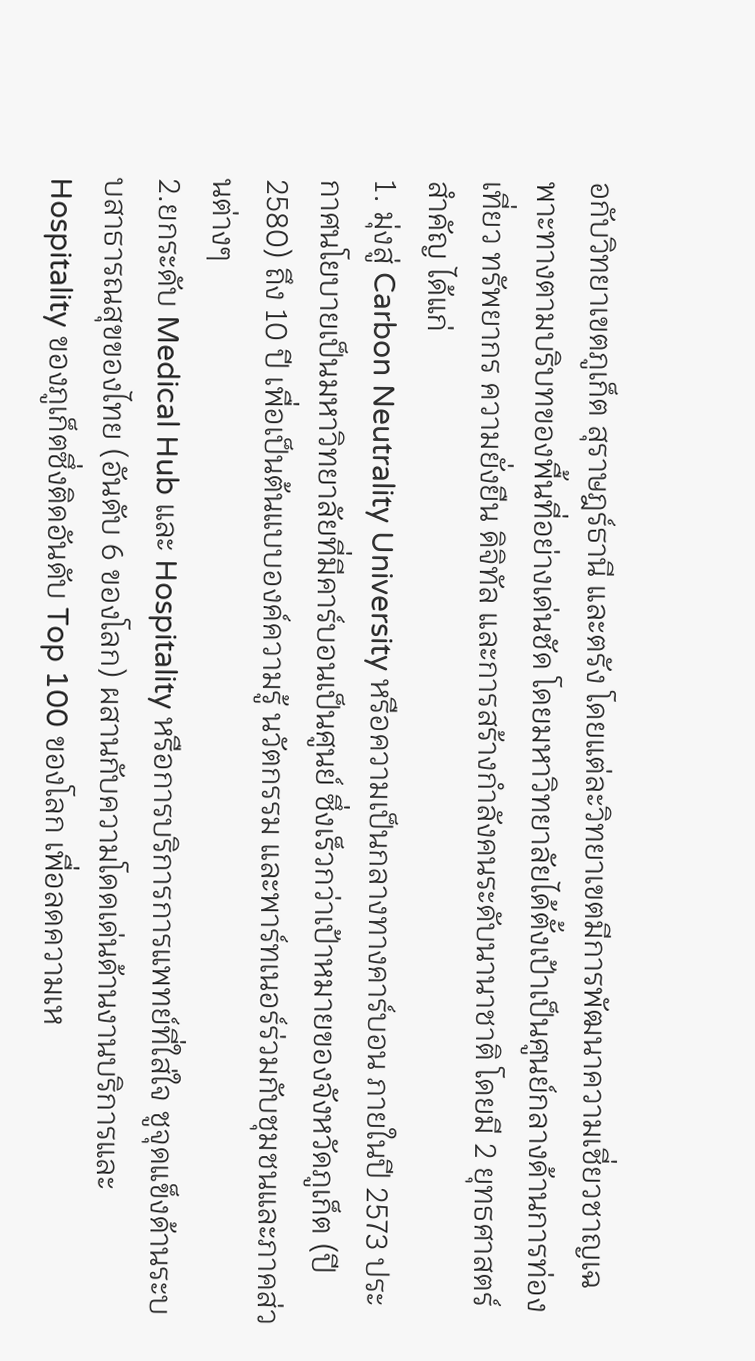อกับวิทยาเขตภูเก็ต สุราษฎร์ธานี และตรัง โดยแต่ละวิทยาเขตมีการพัฒนาความเชี่ยวชาญเฉพาะทางตามบริบทของพื้นที่อย่างเด่นชัด โดยมหาวิทยาลัยได้ตั้งเป้าเป็นศูนย์กลางด้านการท่องเที่ยว ทรัพยากร ความยั่งยืน ดิจิทัล และการสร้างกำลังคนระดับนานาชาติ โดยมี 2 ยุทธศาสตร์สำคัญ ได้แก่
1. มุ่งสู่ Carbon Neutrality University หรือความเป็นกลางทางคาร์บอน ภายในปี 2573 ประกาศนโยบายเป็นมหาวิทยาลัยที่มีคาร์บอนเป็นศูนย์ ซึ่งเร็วกว่าเป้าหมายของจังหวัดภูเก็ต (ปี 2580) ถึง 10 ปี เพื่อเป็นต้นแบบองค์ความรู้ นวัตกรรม และพาร์ทเนอร์ร่วมกับชุมชนและภาคส่วนต่างๆ
2.ยกระดับ Medical Hub และ Hospitality หรือการบริการการแพทย์ที่ใส่ใจ ชูจุดแข็งด้านระบบสาธารณสุขของไทย (อันดับ 6 ของโลก) ผสานกับความโดดเด่นด้านงานบริการและ Hospitality ของภูเก็ตซึ่งติดอันดับ Top 100 ของโลก เพื่อลดความเห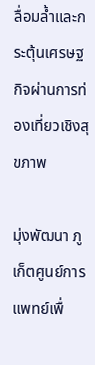ลื่อมล้ำและกระตุ้นเศรษฐกิจผ่านการท่องเที่ยวเชิงสุขภาพ

มุ่งพัฒนา ภูเก็ตศูนย์การแพทย์เพื่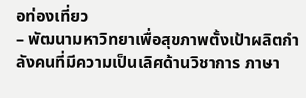อท่องเที่ยว
– พัฒนามหาวิทยาเพื่อสุขภาพตั้งเป้าผลิตกำลังคนที่มีความเป็นเลิศด้านวิชาการ ภาษา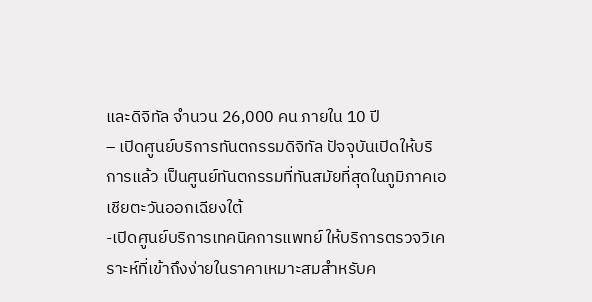และดิจิทัล จำนวน 26,000 คน ภายใน 10 ปี
– เปิดศูนย์บริการทันตกรรมดิจิทัล ปัจจุบันเปิดให้บริการแล้ว เป็นศูนย์ทันตกรรมที่ทันสมัยที่สุดในภูมิภาคเอเชียตะวันออกเฉียงใต้
-เปิดศูนย์บริการเทคนิคการแพทย์ ให้บริการตรวจวิเคราะห์ที่เข้าถึงง่ายในราคาเหมาะสมสำหรับค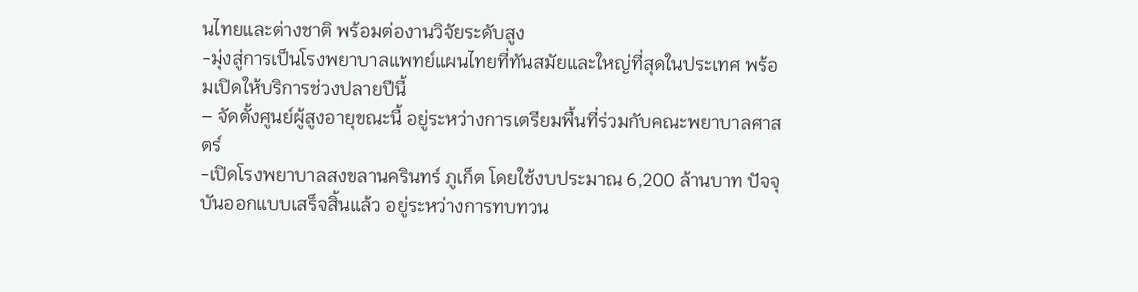นไทยและต่างชาติ พร้อมต่องานวิจัยระดับสูง
-มุ่งสู่การเป็นโรงพยาบาลแพทย์แผนไทยที่ทันสมัยและใหญ่ที่สุดในประเทศ พร้อมเปิดให้บริการช่วงปลายปีนี้
– จัดตั้งศูนย์ผู้สูงอายุขณะนี้ อยู่ระหว่างการเตรียมพื้นที่ร่วมกับคณะพยาบาลศาสตร์
-เปิดโรงพยาบาลสงขลานครินทร์ ภูเก็ต โดยใช้งบประมาณ 6,200 ล้านบาท ปัจจุบันออกแบบเสร็จสิ้นแล้ว อยู่ระหว่างการทบทวน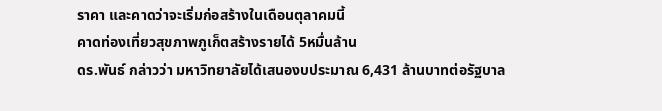ราคา และคาดว่าจะเริ่มก่อสร้างในเดือนตุลาคมนี้
คาดท่องเที่ยวสุขภาพภูเก็ตสร้างรายได้ 5หมื่นล้าน
ดร.พันธ์ กล่าวว่า มหาวิทยาลัยได้เสนองบประมาณ 6,431 ล้านบาทต่อรัฐบาล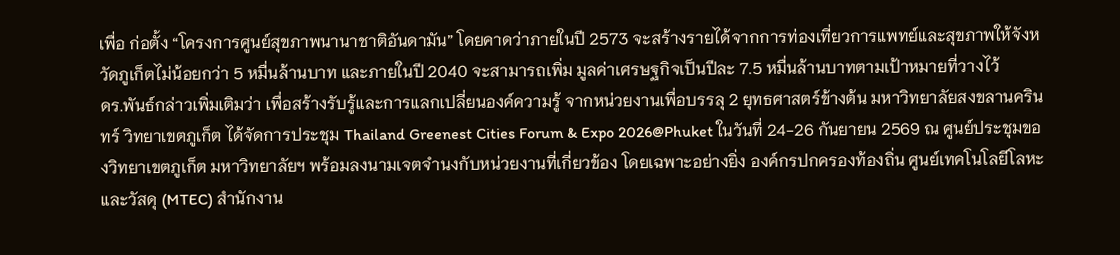เพื่อ ก่อตั้ง “โครงการศูนย์สุขภาพนานาชาติอันดามัน” โดยคาดว่าภายในปี 2573 จะสร้างรายได้จากการท่องเที่ยวการแพทย์และสุขภาพให้จังหวัดภูเก็ตไม่น้อยกว่า 5 หมื่นล้านบาท และภายในปี 2040 จะสามารถเพิ่ม มูลค่าเศรษฐกิจเป็นปีละ 7.5 หมื่นล้านบาทตามเป้าหมายที่วางไว้
ดร.พันธ์กล่าวเพิ่มเติมว่า เพื่อสร้างรับรู้และการแลกเปลี่ยนองค์ความรู้ จากหน่วยงานเพื่อบรรลุ 2 ยุทธศาสตร์ข้างต้น มหาวิทยาลัยสงขลานครินทร์ วิทยาเขตภูเก็ต ได้จัดการประชุม Thailand Greenest Cities Forum & Expo 2026@Phuket ในวันที่ 24-26 กันยายน 2569 ณ ศูนย์ประชุมของวิทยาเขตภูเก็ต มหาวิทยาลัยฯ พร้อมลงนามเจตจำนงกับหน่วยงานที่เกี่ยวข้อง โดยเฉพาะอย่างยิ่ง องค์กรปกครองท้องถิ่น ศูนย์เทคโนโลยีโลหะและวัสดุ (MTEC) สำนักงาน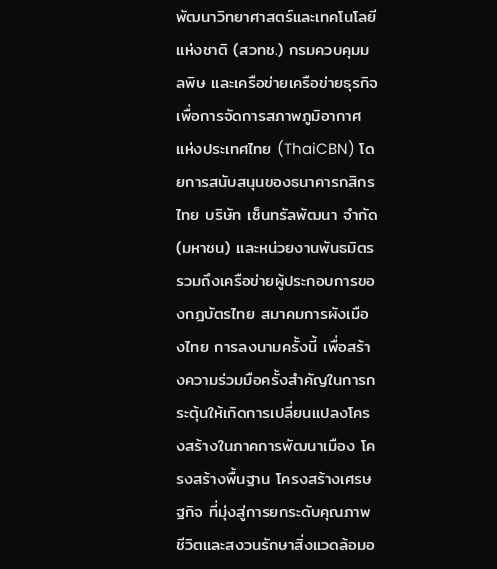พัฒนาวิทยาศาสตร์และเทคโนโลยีแห่งชาติ (สวทช.) กรมควบคุมมลพิษ และเครือข่ายเครือข่ายธุรกิจเพื่อการจัดการสภาพภูมิอากาศแห่งประเทศไทย (ThaiCBN) โดยการสนับสนุนของธนาคารกสิกรไทย บริษัท เซ็นทรัลพัฒนา จำกัด (มหาชน) และหน่วยงานพันธมิตร รวมถึงเครือข่ายผู้ประกอบการของกฎบัตรไทย สมาคมการผังเมืองไทย การลงนามครั้งนี้ เพื่อสร้างความร่วมมือครั้งสำคัญในการกระตุ้นให้เกิดการเปลี่ยนแปลงโครงสร้างในภาคการพัฒนาเมือง โครงสร้างพื้นฐาน โครงสร้างเศรษฐกิจ ที่มุ่งสู่การยกระดับคุณภาพชีวิตและสงวนรักษาสิ่งแวดล้อมอ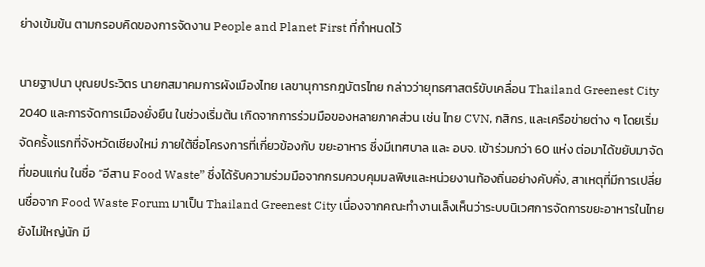ย่างเข้มข้น ตามกรอบคิดของการจัดงาน People and Planet First ที่กำหนดไว้

นายฐาปนา บุณยประวิตร นายกสมาคมการผังเมืองไทย เลขานุการกฎบัตรไทย กล่าวว่ายุทธศาสตร์ขับเคลื่อน Thailand Greenest City 2040 และการจัดการเมืองยั่งยืน ในช่วงเริ่มต้น เกิดจากการร่วมมือของหลายภาคส่วน เช่น ไทย CVN, กสิกร, และเครือข่ายต่าง ๆ โดยเริ่มจัดครั้งแรกที่จังหวัดเชียงใหม่ ภายใต้ชื่อโครงการที่เกี่ยวข้องกับ ขยะอาหาร ซึ่งมีเทศบาล และ อบจ. เข้าร่วมกว่า 60 แห่ง ต่อมาได้ขยับมาจัดที่ขอนแก่น ในชื่อ “อีสาน Food Waste” ซึ่งได้รับความร่วมมือจากกรมควบคุมมลพิษและหน่วยงานท้องถิ่นอย่างคับคั่ง, สาเหตุที่มีการเปลี่ยนชื่อจาก Food Waste Forum มาเป็น Thailand Greenest City เนื่องจากคณะทำงานเล็งเห็นว่าระบบนิเวศการจัดการขยะอาหารในไทยยังไม่ใหญ่นัก มี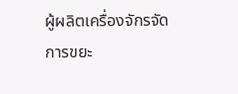ผู้ผลิตเครื่องจักรจัดการขยะ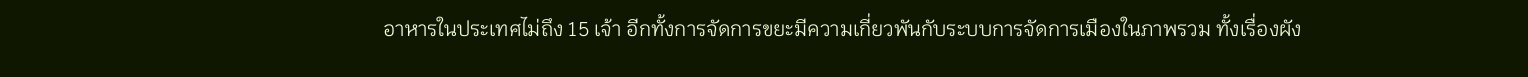อาหารในประเทศไม่ถึง 15 เจ้า อีกทั้งการจัดการขยะมีความเกี่ยวพันกับระบบการจัดการเมืองในภาพรวม ทั้งเรื่องผัง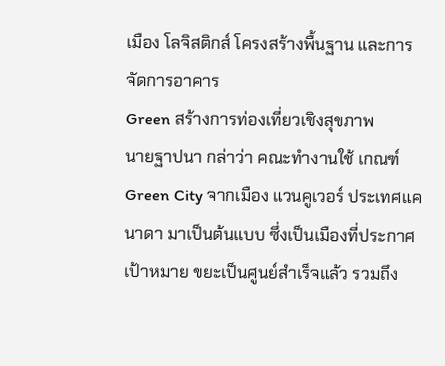เมือง โลจิสติกส์ โครงสร้างพื้นฐาน และการจัดการอาคาร
Green สร้างการท่องเที่ยวเชิงสุขภาพ
นายฐาปนา กล่าว่า คณะทำงานใช้ เกณฑ์ Green City จากเมือง แวนคูเวอร์ ประเทศแคนาดา มาเป็นต้นแบบ ซึ่งเป็นเมืองที่ประกาศเป้าหมาย ขยะเป็นศูนย์สำเร็จแล้ว รวมถึง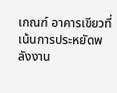เกณฑ์ อาคารเขียวที่เน้นการประหยัดพลังงาน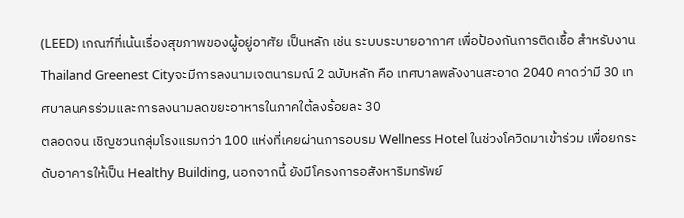(LEED) เกณฑ์ที่เน้นเรื่องสุขภาพของผู้อยู่อาศัย เป็นหลัก เช่น ระบบระบายอากาศ เพื่อป้องกันการติดเชื้อ สำหรับงาน Thailand Greenest Cityจะมีการลงนามเจตนารมณ์ 2 ฉบับหลัก คือ เทศบาลพลังงานสะอาด 2040 คาดว่ามี 30 เทศบาลนครร่วมและการลงนามลดขยะอาหารในภาคใต้ลงร้อยละ 30
ตลอดจน เชิญชวนกลุ่มโรงแรมกว่า 100 แห่งที่เคยผ่านการอบรม Wellness Hotel ในช่วงโควิดมาเข้าร่วม เพื่อยกระดับอาคารให้เป็น Healthy Building, นอกจากนี้ ยังมีโครงการอสังหาริมทรัพย์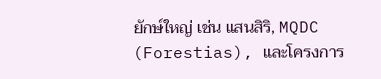ยักษ์ใหญ่ เช่น แสนสิริ, MQDC (Forestias), และโครงการ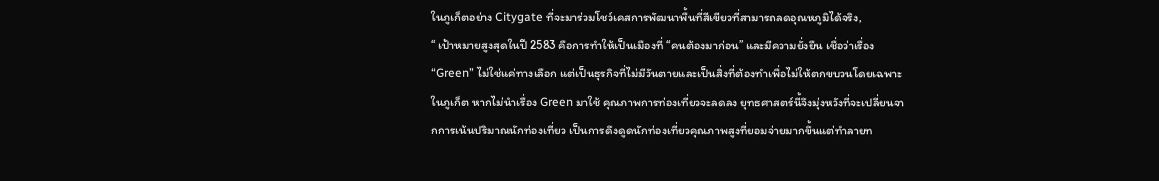ในภูเก็ตอย่าง Citygate ที่จะมาร่วมโชว์เคสการพัฒนาพื้นที่สีเขียวที่สามารถลดอุณหภูมิได้จริง,
“ เป้าหมายสูงสุดในปี 2583 คือการทำให้เป็นเมืองที่ “คนต้องมาก่อน” และมีความยั่งยืน เชื่อว่าเรื่อง “Green” ไม่ใช่แค่ทางเลือก แต่เป็นธุรกิจที่ไม่มีวันตายและเป็นสิ่งที่ต้องทำเพื่อไม่ให้ตกขบวนโดยเฉพาะในภูเก็ต หากไม่นำเรื่อง Green มาใช้ คุณภาพการท่องเที่ยวจะลดลง ยุทธศาสตร์นี้จึงมุ่งหวังที่จะเปลี่ยนจากการเน้นปริมาณนักท่องเที่ยว เป็นการดึงดูดนักท่องเที่ยวคุณภาพสูงที่ยอมจ่ายมากขึ้นแต่ทำลายท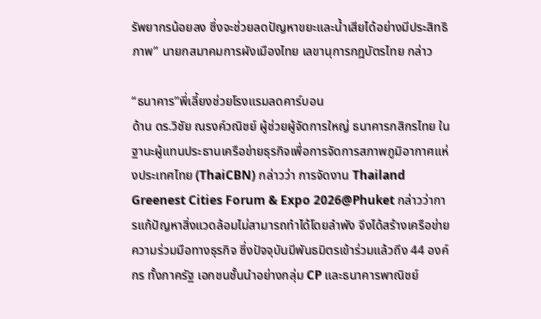รัพยากรน้อยลง ซึ่งจะช่วยลดปัญหาขยะและน้ำเสียได้อย่างมีประสิทธิภาพ” นายกสมาคมการผังเมืองไทย เลขานุการกฎบัตรไทย กล่าว

“ธนาคาร”พี่เลี้ยงช่วยโรงแรมลดคาร์บอน
ด้าน ดร.วิชัย ณรงค์วณิชย์ ผู้ช่วยผู้จัดการใหญ่ ธนาคารกสิกรไทย ในฐานะผู้แทนประธานเครือข่ายธุรกิจเพื่อการจัดการสภาพภูมิอากาศแห่งประเทศไทย (ThaiCBN) กล่าวว่า การจัดงาน Thailand Greenest Cities Forum & Expo 2026@Phuket กล่าวว่าการแก้ปัญหาสิ่งแวดล้อมไม่สามารถทำได้โดยลำพัง จึงได้สร้างเครือข่ายความร่วมมือทางธุรกิจ ซึ่งปัจจุบันมีพันธมิตรเข้าร่วมแล้วถึง 44 องค์กร ทั้งภาครัฐ เอกชนชั้นนำอย่างกลุ่ม CP และธนาคารพาณิชย์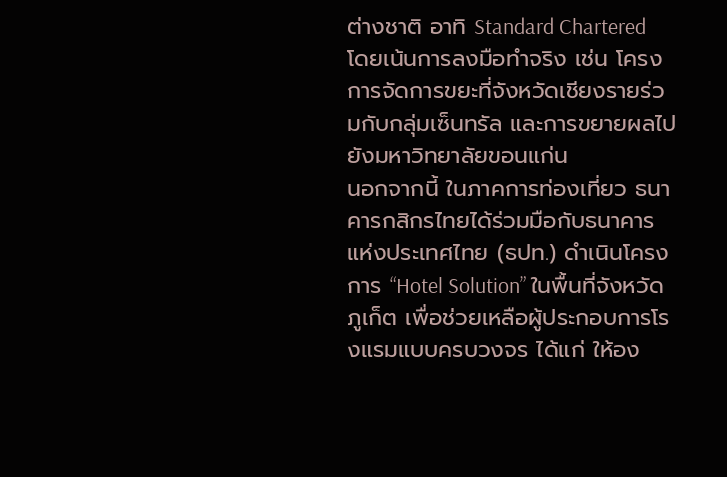ต่างชาติ อาทิ Standard Chartered โดยเน้นการลงมือทำจริง เช่น โครงการจัดการขยะที่จังหวัดเชียงรายร่วมกับกลุ่มเซ็นทรัล และการขยายผลไปยังมหาวิทยาลัยขอนแก่น
นอกจากนี้ ในภาคการท่องเที่ยว ธนาคารกสิกรไทยได้ร่วมมือกับธนาคารแห่งประเทศไทย (ธปท.) ดำเนินโครงการ “Hotel Solution” ในพื้นที่จังหวัดภูเก็ต เพื่อช่วยเหลือผู้ประกอบการโรงแรมแบบครบวงจร ได้แก่ ให้อง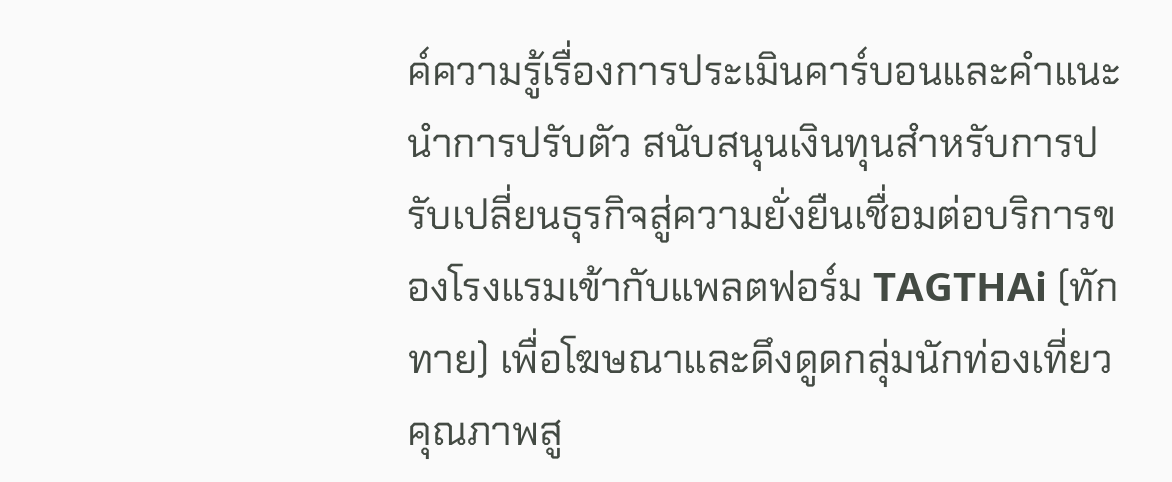ค์ความรู้เรื่องการประเมินคาร์บอนและคำแนะนำการปรับตัว สนับสนุนเงินทุนสำหรับการปรับเปลี่ยนธุรกิจสู่ความยั่งยืนเชื่อมต่อบริการของโรงแรมเข้ากับแพลตฟอร์ม TAGTHAi (ทักทาย) เพื่อโฆษณาและดึงดูดกลุ่มนักท่องเที่ยวคุณภาพสู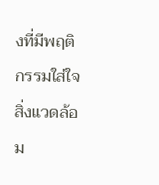งที่มีพฤติกรรมใส่ใจสิ่งแวดล้อม